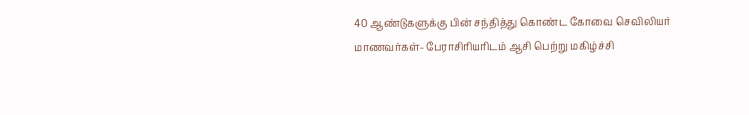40 ஆண்டுகளுக்கு பின் சந்தித்து கொண்ட கோவை செவிலியர் மாணவர்கள்- பேராசிரியரிடம் ஆசி பெற்று மகிழ்ச்சி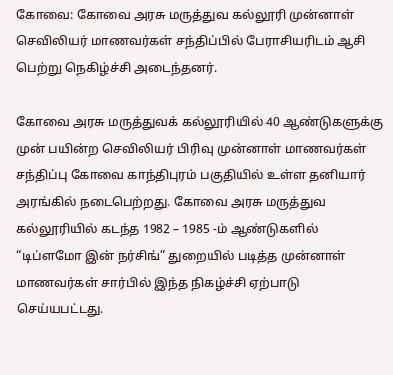கோவை: கோவை அரசு மருத்துவ கல்லூரி முன்னாள் செவிலியர் மாணவர்கள் சந்திப்பில் பேராசியரிடம் ஆசி பெற்று நெகிழ்ச்சி அடைந்தனர்.

கோவை அரசு மருத்துவக் கல்லூரியில் 40 ஆண்டுகளுக்கு முன் பயின்ற செவிலியர் பிரிவு முன்னாள் மாணவர்கள் சந்திப்பு கோவை காந்திபுரம் பகுதியில் உள்ள தனியார் அரங்கில் நடைபெற்றது. கோவை அரசு மருத்துவ கல்லூரியில் கடந்த 1982 – 1985 -ம் ஆண்டுகளில் “டிப்ளமோ இன் நர்சிங்” துறையில் படித்த முன்னாள் மாணவர்கள் சார்பில் இந்த நிகழ்ச்சி ஏற்பாடு செய்யபட்டது.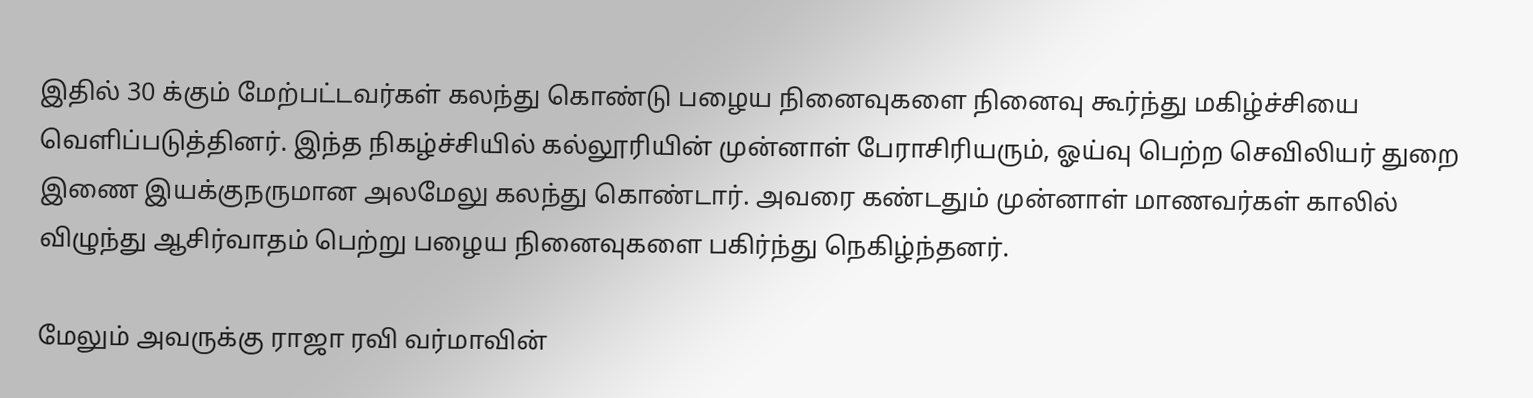இதில் 30 க்கும் மேற்பட்டவர்கள் கலந்து கொண்டு பழைய நினைவுகளை நினைவு கூர்ந்து மகிழ்ச்சியை வெளிப்படுத்தினர். இந்த நிகழ்ச்சியில் கல்லூரியின் முன்னாள் பேராசிரியரும், ஓய்வு பெற்ற செவிலியர் துறை இணை இயக்குநருமான அலமேலு கலந்து கொண்டார். அவரை கண்டதும் முன்னாள் மாணவர்கள் காலில் விழுந்து ஆசிர்வாதம் பெற்று பழைய நினைவுகளை பகிர்ந்து நெகிழ்ந்தனர்.

மேலும் அவருக்கு ராஜா ரவி வர்மாவின்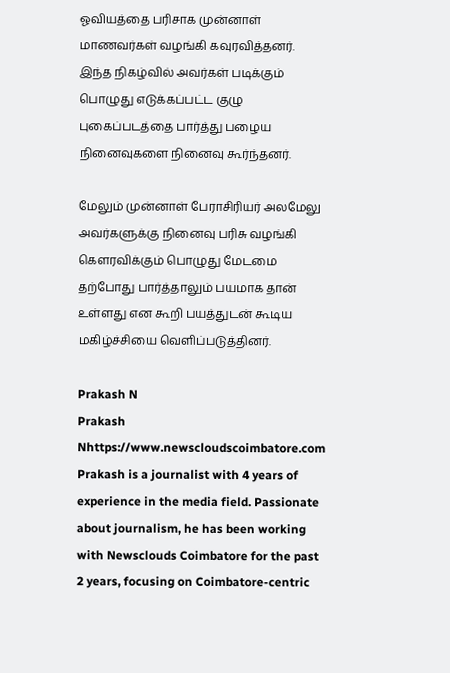ஓவியத்தை பரிசாக முன்னாள் மாணவர்கள் வழங்கி கவுரவித்தனர். இந்த நிகழ்வில் அவர்கள் படிக்கும் பொழுது எடுக்கப்பட்ட குழு புகைப்படத்தை பார்த்து பழைய நினைவுகளை நினைவு கூர்ந்தனர்.

மேலும் முன்னாள் பேராசிரியர் அலமேலு அவர்களுக்கு நினைவு பரிசு வழங்கி கௌரவிக்கும் பொழுது மேடமை தற்போது பார்த்தாலும் பயமாக தான் உள்ளது என கூறி பயத்துடன் கூடிய மகிழ்ச்சியை வெளிப்படுத்தினர்.

Prakash N
Prakash Nhttps://www.newscloudscoimbatore.com
Prakash is a journalist with 4 years of experience in the media field. Passionate about journalism, he has been working with Newsclouds Coimbatore for the past 2 years, focusing on Coimbatore-centric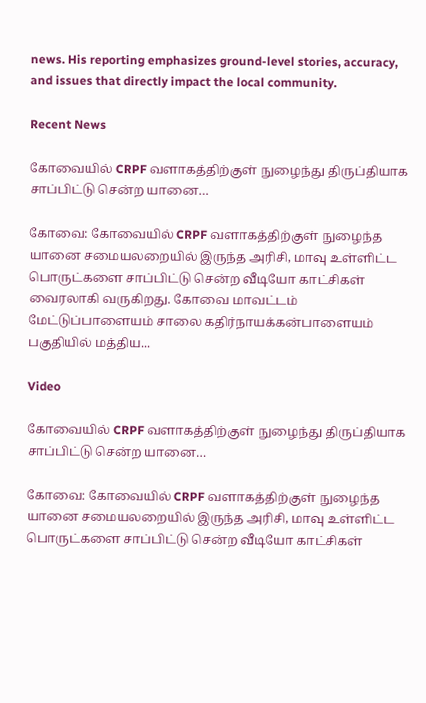news. His reporting emphasizes ground-level stories, accuracy, and issues that directly impact the local community.

Recent News

கோவையில் CRPF வளாகத்திற்குள் நுழைந்து திருப்தியாக சாப்பிட்டு சென்ற யானை…

கோவை: கோவையில் CRPF வளாகத்திற்குள் நுழைந்த யானை சமையலறையில் இருந்த அரிசி, மாவு உள்ளிட்ட பொருட்களை சாப்பிட்டு சென்ற வீடியோ காட்சிகள் வைரலாகி வருகிறது. கோவை மாவட்டம் மேட்டுப்பாளையம் சாலை கதிர்நாயக்கன்பாளையம் பகுதியில் மத்திய...

Video

கோவையில் CRPF வளாகத்திற்குள் நுழைந்து திருப்தியாக சாப்பிட்டு சென்ற யானை…

கோவை: கோவையில் CRPF வளாகத்திற்குள் நுழைந்த யானை சமையலறையில் இருந்த அரிசி, மாவு உள்ளிட்ட பொருட்களை சாப்பிட்டு சென்ற வீடியோ காட்சிகள்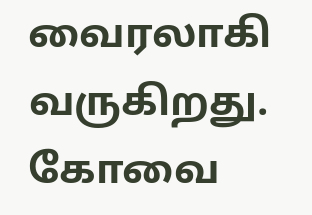வைரலாகி வருகிறது. கோவை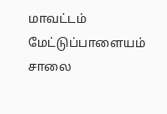மாவட்டம் மேட்டுப்பாளையம் சாலை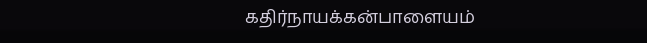கதிர்நாயக்கன்பாளையம்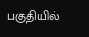பகுதியில்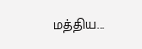மத்திய...